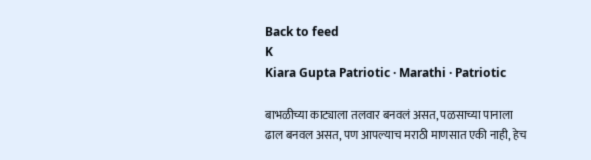Back to feed
K
Kiara Gupta Patriotic · Marathi · Patriotic

बाभळीच्या काट्याला तलवार बनवलं असत, पळसाच्या पानाला ढाल बनवल असत, पण आपल्याच मराठी माणसात एकी नाही, हेच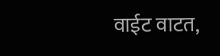वाईट वाटत,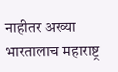नाहीतर अख्या भारतालाच महाराष्ट्र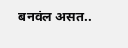बनवंल असत..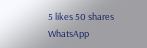5 likes 50 shares
WhatsApp